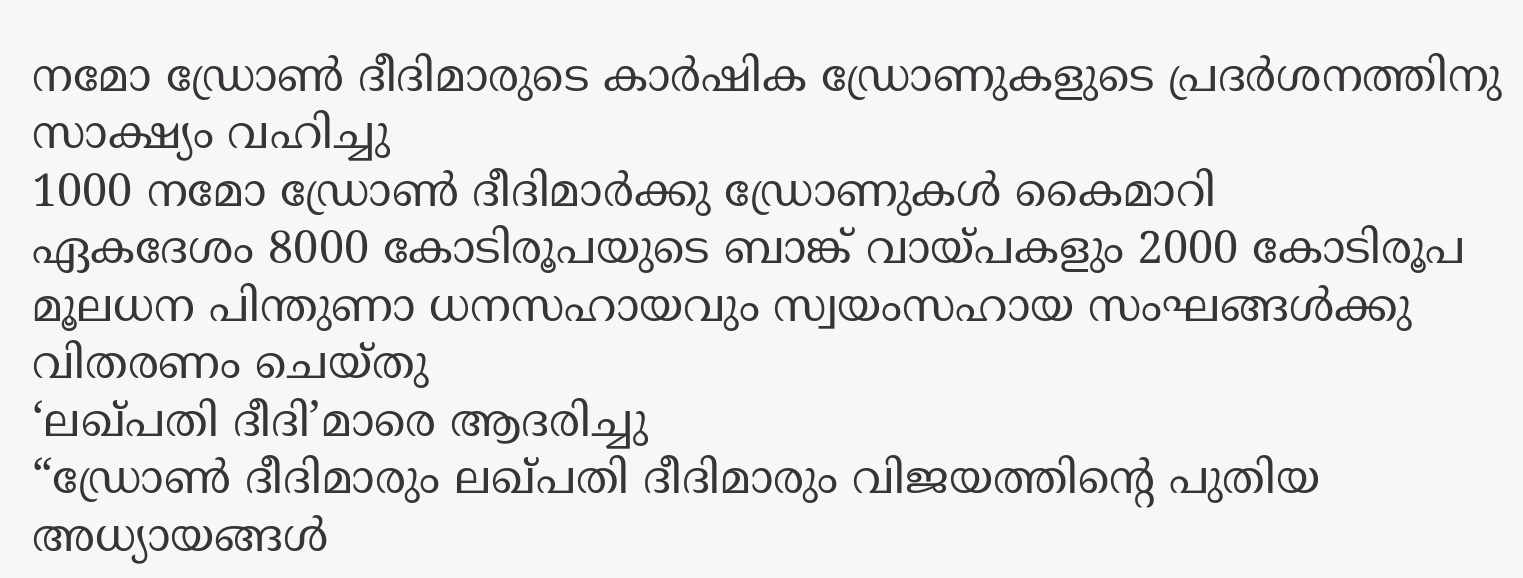നമോ ഡ്രോൺ ദീദിമാരുടെ കാർഷിക ഡ്രോണുകളുടെ പ്രദർശനത്തിനു സാക്ഷ്യം വഹിച്ചു
1000 നമോ ഡ്രോൺ ദീദിമാർക്കു ഡ്രോണുകൾ കൈമാറി
ഏകദേശം 8000 കോടിരൂപയുടെ ബാങ്ക് വായ്പകളും 2000 കോടിരൂപ മൂലധന പിന്തുണാ ധനസഹായവും സ്വയംസഹായ സംഘങ്ങൾക്കു വിതരണം ചെയ്തു
‘ലഖ്പതി ദീദി’മാരെ ആദരിച്ചു
“ഡ്രോൺ ദീദിമാരും ലഖ്പതി ദീദിമാരും വിജയത്തിന്റെ പുതിയ അധ്യായങ്ങൾ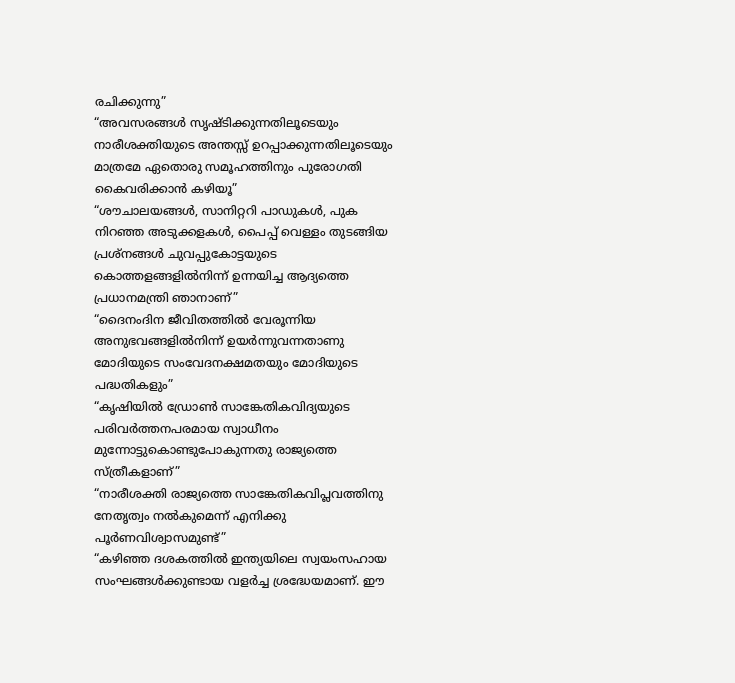രചിക്കുന്നു”
“അവസരങ്ങൾ സൃഷ്ടിക്കുന്നതിലൂടെയും നാരീശക്തിയുടെ അന്തസ്സ് ഉറപ്പാക്കുന്നതിലൂടെയും മാത്രമേ ഏതൊരു സമൂഹത്തിനും പുരോഗതി കൈവരിക്കാൻ കഴിയൂ”
“ശൗചാലയങ്ങൾ, സാനിറ്ററി പാഡുകൾ, പുക നിറഞ്ഞ അടുക്കളകൾ, പൈപ്പ് വെള്ളം തുടങ്ങിയ പ്രശ്നങ്ങൾ ചുവപ്പുകോട്ടയുടെ കൊത്തളങ്ങളിൽനിന്ന് ഉന്നയിച്ച ആദ്യത്തെ പ്രധാനമന്ത്രി ഞാനാണ്”
“ദൈനംദിന ജീവിതത്തിൽ വേരൂന്നിയ അനുഭവങ്ങളിൽനിന്ന് ഉയർന്നുവന്നതാണു മോദിയുടെ സംവേദനക്ഷമതയും മോദിയുടെ പദ്ധതികളും”
“കൃഷിയിൽ ഡ്രോൺ സാങ്കേതികവിദ്യയുടെ പരിവർത്തനപരമായ സ്വാധീനം മുന്നോട്ടുകൊണ്ടുപോകുന്നതു രാജ്യത്തെ സ്ത്രീകളാണ്”
“നാരീശക്തി രാജ്യത്തെ സാങ്കേതികവിപ്ലവത്തിനു നേതൃത്വം നൽകുമെന്ന് എനിക്കു പൂർണവിശ്വാസമുണ്ട്”
“കഴിഞ്ഞ ദശകത്തിൽ ഇന്ത്യയിലെ സ്വയംസഹായ സംഘങ്ങൾക്കുണ്ടായ വളർച്ച ശ്രദ്ധേയമാണ്. ഈ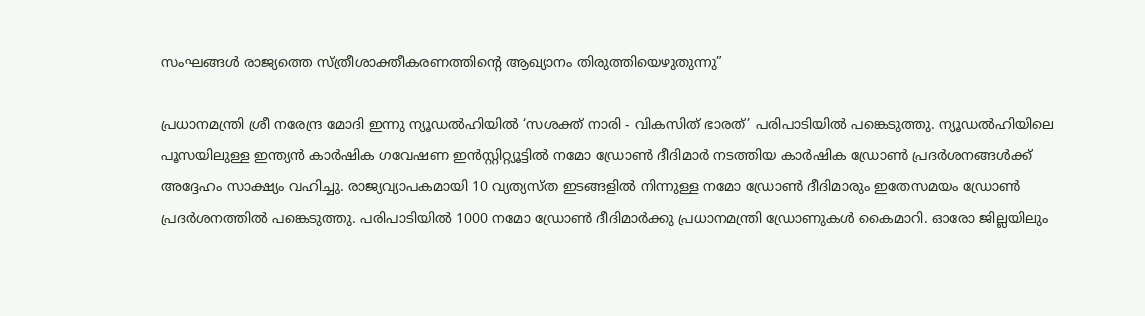സംഘങ്ങൾ രാജ്യത്തെ സ്ത്രീശാക്തീകരണത്തിന്റെ ആഖ്യാനം തിരുത്തിയെഴുതുന്നു”

പ്രധാനമന്ത്രി ശ്രീ നരേന്ദ്ര മോദി ഇന്നു ന്യൂഡൽഹിയിൽ ‘സശക്ത് നാരി - വികസിത് ഭാരത്’ പരിപാടിയിൽ പങ്കെടുത്തു. ന്യൂഡൽഹിയിലെ പൂസയിലുള്ള ഇന്ത്യൻ കാർഷിക ഗവേഷണ ഇൻസ്റ്റിറ്റ്യൂട്ടിൽ നമോ ഡ്രോൺ ദീദിമാർ നടത്തിയ കാർഷിക ഡ്രോൺ പ്രദർശനങ്ങൾക്ക് അദ്ദേഹം സാക്ഷ്യം വഹിച്ചു. രാജ്യവ്യാപകമായി 10 വ്യത്യസ്ത ഇടങ്ങളിൽ നിന്നുള്ള നമോ ഡ്രോൺ ദീദിമാരും ഇതേസമയം ഡ്രോൺ പ്രദർശനത്തിൽ പങ്കെടുത്തു. പരിപാടിയിൽ 1000 നമോ ഡ്രോൺ ദീദിമാർക്കു പ്രധാനമന്ത്രി ഡ്രോണുകൾ കൈമാറി. ഓരോ ജില്ലയിലും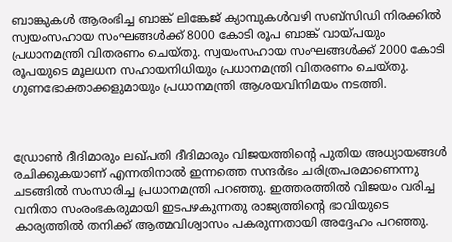ബാങ്കുകൾ ആരംഭിച്ച ബാങ്ക് ലിങ്കേജ് ക്യാമ്പുകൾവഴി സബ്‌സിഡി നിരക്കിൽ സ്വയംസഹായ സംഘങ്ങൾക്ക് 8000 കോടി രൂപ ബാങ്ക് വായ്പയും പ്രധാനമന്ത്രി വിതരണം ചെയ്തു. സ്വയംസഹായ സംഘങ്ങൾക്ക് 2000 കോടി രൂപയുടെ മൂലധന സഹായനിധിയും പ്രധാനമന്ത്രി വിതരണം ചെയ്തു. ഗുണഭോക്താക്കളുമായും പ്രധാനമന്ത്രി ആശയവിനിമയം നടത്തി.



ഡ്രോൺ ദീദിമാരും ലഖ്പതി ദീദിമാരും വിജയത്തിന്റെ പുതിയ അധ്യായങ്ങൾ രചിക്കുകയാണ് എന്നതിനാൽ ഇന്നത്തെ സന്ദർഭം ചരിത്രപരമാണെന്നു ചടങ്ങിൽ സംസാരിച്ച പ്രധാനമന്ത്രി പറഞ്ഞു. ഇത്തരത്തിൽ വിജയം വരിച്ച വനിതാ സംരംഭകരുമായി ഇടപഴകുന്നതു രാജ്യത്തിന്റെ ഭാവിയുടെ കാര്യത്തിൽ തനിക്ക് ആത്മവിശ്വാസം പകരുന്നതായി അദ്ദേഹം പറഞ്ഞു.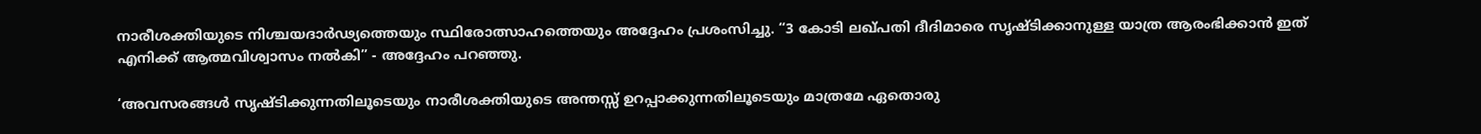നാരീശക്തിയുടെ നിശ്ചയദാർഢ്യത്തെയും സ്ഥിരോത്സാഹത്തെയും അദ്ദേഹം പ്രശംസിച്ചു. “3 കോടി ലഖ്പതി ദീദിമാരെ സൃഷ്ടിക്കാനുള്ള യാത്ര ആരംഭിക്കാൻ ഇത് എനിക്ക് ആത്മവിശ്വാസം നൽകി” - അദ്ദേഹം പറഞ്ഞു.

‘അവസരങ്ങൾ സൃഷ്ടിക്കുന്നതിലൂടെയും നാരീശക്തിയുടെ അന്തസ്സ് ഉറപ്പാക്കുന്നതിലൂടെയും മാത്രമേ ഏതൊരു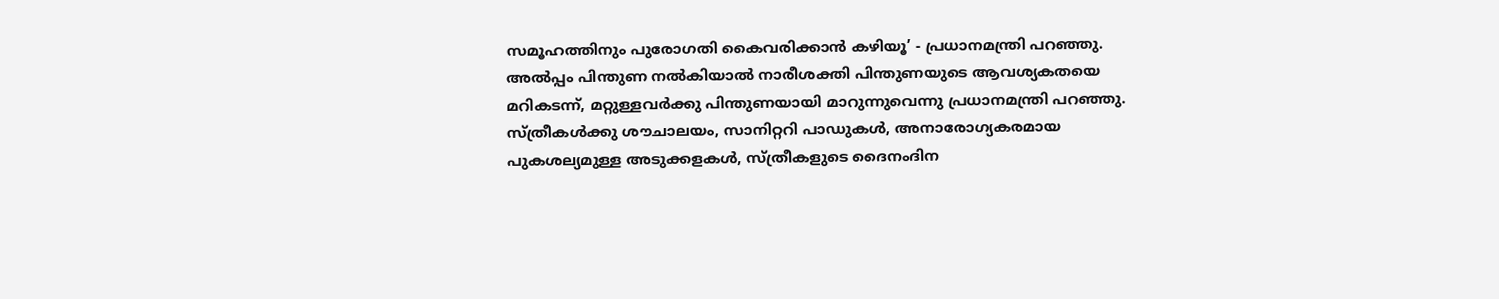സമൂഹത്തിനും പുരോഗതി കൈവരിക്കാൻ കഴിയൂ’ - പ്രധാനമന്ത്രി പറഞ്ഞു. അൽപ്പം പിന്തുണ നൽകിയാൽ നാരീശക്തി പിന്തുണയുടെ ആവശ്യകതയെ മറികടന്ന്, മറ്റുള്ളവർക്കു പിന്തുണയായി മാറുന്നുവെന്നു പ്രധാനമന്ത്രി പറഞ്ഞു. സ്ത്രീകൾക്കു ശൗചാലയം, സാനിറ്ററി പാഡുകൾ, അനാരോഗ്യകരമായ പുകശല്യമുള്ള അടുക്കളകൾ, സ്ത്രീകളുടെ ദൈനംദിന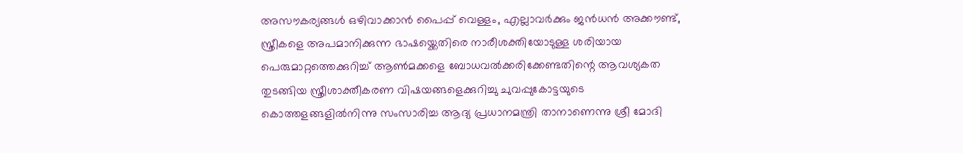അസൗകര്യങ്ങൾ ഒഴിവാക്കാൻ പൈപ്പ് വെള്ളം, എല്ലാവർക്കും ജൻധൻ അക്കൗണ്ട്, സ്ത്രീകളെ അപമാനിക്കുന്ന ഭാഷയ്ക്കെതിരെ നാരീശക്തിയോടുള്ള ശരിയായ പെരുമാറ്റത്തെക്കുറിച്ച് ആൺമക്കളെ ബോധവൽക്കരിക്കേണ്ടതിന്റെ ആവശ്യകത തുടങ്ങിയ സ്ത്രീശാക്തീകരണ വിഷയങ്ങളെക്കുറിച്ചു ചുവപ്പുകോട്ടയുടെ കൊത്തളങ്ങളിൽനിന്നു സംസാരിച്ച ആദ്യ പ്രധാനമന്ത്രി താനാണെന്നു ശ്രീ മോദി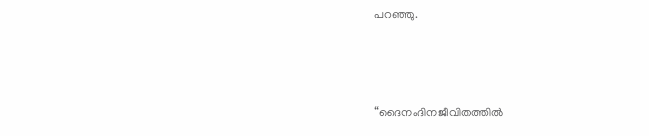പറഞ്ഞു.



“ദൈനംദിനജീവിതത്തിൽ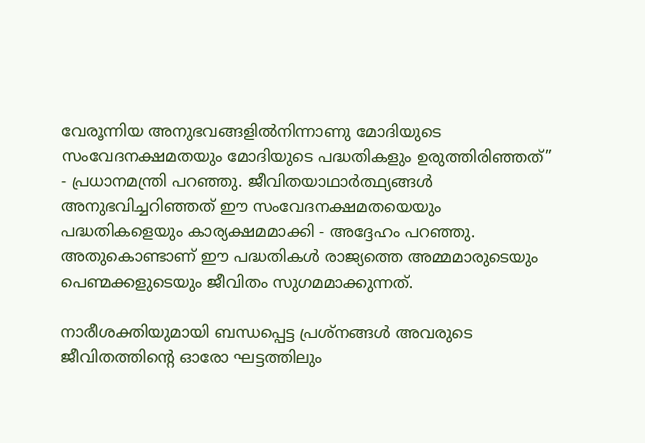വേരൂന്നിയ അനുഭവങ്ങളിൽനിന്നാണു മോദിയുടെ സംവേദനക്ഷമതയും മോദിയുടെ പദ്ധതികളും ഉരുത്തിരിഞ്ഞത്” - പ്രധാനമന്ത്രി പറഞ്ഞു. ജീവിതയാഥാർത്ഥ്യങ്ങൾ അനുഭവിച്ചറിഞ്ഞത് ഈ സംവേദനക്ഷമതയെയും പദ്ധതികളെയും കാര്യക്ഷമമാക്കി - അദ്ദേഹം പറഞ്ഞു. അതുകൊണ്ടാണ് ഈ പദ്ധതികൾ രാജ്യത്തെ അമ്മമാരുടെയും പെണ്മക്കളുടെയും ജീവിതം സുഗമമാക്കുന്നത്.

നാരീശക്തിയുമായി ബന്ധപ്പെട്ട പ്രശ്നങ്ങൾ അവരുടെ ജീവിതത്തിന്റെ ഓരോ ഘട്ടത്തിലും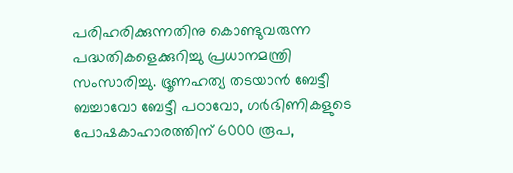പരിഹരിക്കുന്നതിനു കൊണ്ടുവരുന്ന പദ്ധതികളെക്കുറിച്ചു പ്രധാനമന്ത്രി സംസാരിച്ചു. ഭ്രൂണഹത്യ തടയാൻ ബേട്ടീ ബച്ചാവോ ബേട്ടീ പഠാവോ, ഗർഭിണികളുടെ പോഷകാഹാരത്തിന് 6000 രൂപ,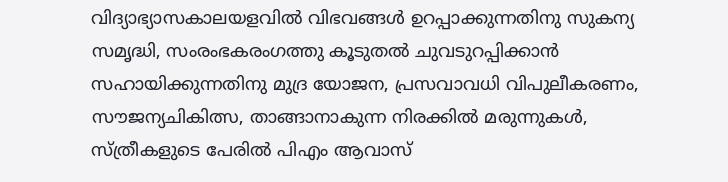വിദ്യാഭ്യാസകാലയളവിൽ വിഭവങ്ങൾ ഉറപ്പാക്കുന്നതിനു സുകന്യ സമൃദ്ധി, സംരംഭകരംഗത്തു കൂടുതൽ ചുവടുറപ്പിക്കാൻ സഹായിക്കുന്നതിനു മുദ്ര യോജന, പ്രസവാവധി വിപുലീകരണം, സൗജന്യചികിത്സ, താങ്ങാനാകുന്ന നിരക്കിൽ മരുന്നുകൾ, സ്ത്രീകളുടെ പേരിൽ പിഎം ആവാസ്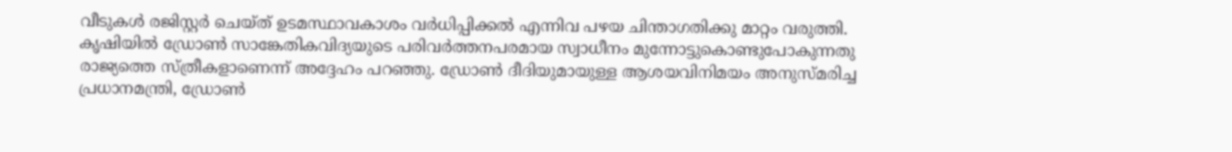വീടുകൾ രജിസ്റ്റർ ചെയ്ത് ഉടമസ്ഥാവകാശം വർധിപ്പിക്കൽ എന്നിവ പഴയ ചിന്താഗതിക്കു മാറ്റം വരുത്തി. കൃഷിയിൽ ഡ്രോൺ സാങ്കേതികവിദ്യയുടെ പരിവർത്തനപരമായ സ്വാധീനം മുന്നോട്ടുകൊണ്ടുപോകുന്നതു രാജ്യത്തെ സ്ത്രീകളാണെന്ന് അദ്ദേഹം പറഞ്ഞു. ഡ്രോൺ ദീദിയുമായുള്ള ആശയവിനിമയം അനുസ്മരിച്ച പ്രധാനമന്ത്രി, ഡ്രോൺ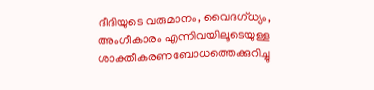ദീദിയുടെ വരുമാനം, വൈദഗ്ധ്യം, അംഗീകാരം എന്നിവയിലൂടെയുള്ള ശാക്തീകരണബോധത്തെക്കുറിച്ചു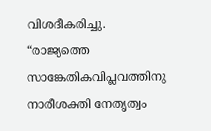വിശദീകരിച്ചു. “രാജ്യത്തെ സാങ്കേതികവിപ്ലവത്തിനു നാരീശക്തി നേതൃത്വം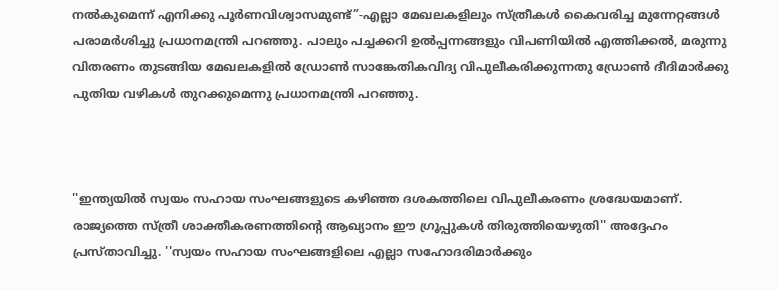നൽകുമെന്ന് എനിക്കു പൂർണവിശ്വാസമുണ്ട്”-എല്ലാ മേഖലകളിലും സ്ത്രീകൾ കൈവരിച്ച മുന്നേറ്റങ്ങൾ പരാമർശിച്ചു പ്രധാനമന്ത്രി പറഞ്ഞു. പാലും പച്ചക്കറി ഉൽപ്പന്നങ്ങളും വിപണിയിൽ എത്തിക്കൽ, മരുന്നു വിതരണം തുടങ്ങിയ മേഖലകളിൽ ഡ്രോൺ സാങ്കേതികവിദ്യ വിപുലീകരിക്കുന്നതു ഡ്രോൺ ദീദിമാർക്കു പുതിയ വഴികൾ തുറക്കുമെന്നു പ്രധാനമന്ത്രി പറഞ്ഞു.



''ഇന്ത്യയില്‍ സ്വയം സഹായ സംഘങ്ങളുടെ കഴിഞ്ഞ ദശകത്തിലെ വിപുലീകരണം ശ്രദ്ധേയമാണ്. രാജ്യത്തെ സ്ത്രീ ശാക്തീകരണത്തിന്റെ ആഖ്യാനം ഈ ഗ്രൂപ്പുകള്‍ തിരുത്തിയെഴുതി'' അദ്ദേഹം പ്രസ്താവിച്ചു. ''സ്വയം സഹായ സംഘങ്ങളിലെ എല്ലാ സഹോദരിമാര്‍ക്കും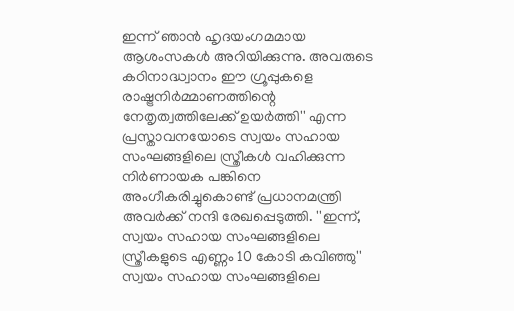ഇന്ന് ഞാന്‍ ഹൃദയംഗമമായ ആശംസകള്‍ അറിയിക്കുന്നു. അവരുടെ കഠിനാദ്ധ്വാനം ഈ ഗ്രൂപ്പുകളെ രാഷ്ട്രനിര്‍മ്മാണത്തിന്റെ നേതൃത്വത്തിലേക്ക് ഉയര്‍ത്തി'' എന്ന പ്രസ്താവനയോടെ സ്വയം സഹായ സംഘങ്ങളിലെ സ്ത്രീകള്‍ വഹിക്കുന്ന നിര്‍ണായക പങ്കിനെ അംഗീകരിച്ചുകൊണ്ട് പ്രധാനമന്ത്രി അവര്‍ക്ക് നന്ദി രേഖപ്പെടുത്തി. ''ഇന്ന്, സ്വയം സഹായ സംഘങ്ങളിലെ സ്ത്രീകളുടെ എണ്ണം 10 കോടി കവിഞ്ഞു'' സ്വയം സഹായ സംഘങ്ങളിലെ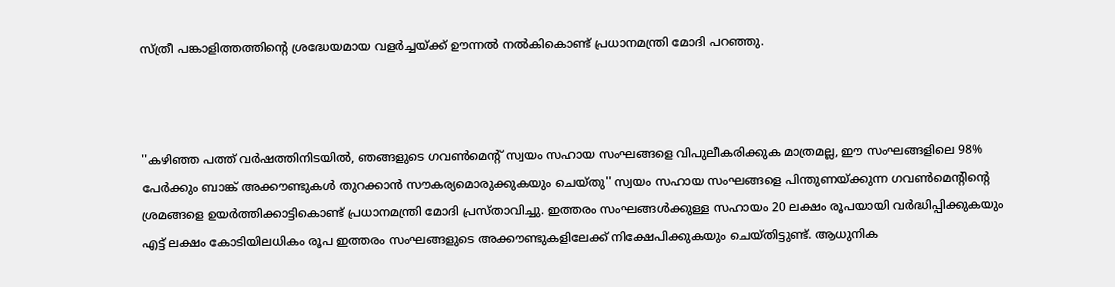സ്ത്രീ പങ്കാളിത്തത്തിന്റെ ശ്രദ്ധേയമായ വളര്‍ച്ചയ്ക്ക് ഊന്നല്‍ നല്‍കികൊണ്ട് പ്രധാനമന്ത്രി മോദി പറഞ്ഞു.



''കഴിഞ്ഞ പത്ത് വര്‍ഷത്തിനിടയില്‍, ഞങ്ങളുടെ ഗവണ്‍മെന്റ് സ്വയം സഹായ സംഘങ്ങളെ വിപുലീകരിക്കുക മാത്രമല്ല, ഈ സംഘങ്ങളിലെ 98% പേര്‍ക്കും ബാങ്ക് അക്കൗണ്ടുകള്‍ തുറക്കാന്‍ സൗകര്യമൊരുക്കുകയും ചെയ്തു'' സ്വയം സഹായ സംഘങ്ങളെ പിന്തുണയ്ക്കുന്ന ഗവണ്‍മെന്റിന്റെ ശ്രമങ്ങളെ ഉയര്‍ത്തിക്കാട്ടികൊണ്ട് പ്രധാനമന്ത്രി മോദി പ്രസ്താവിച്ചു. ഇത്തരം സംഘങ്ങള്‍ക്കുള്ള സഹായം 20 ലക്ഷം രൂപയായി വര്‍ദ്ധിപ്പിക്കുകയും എട്ട് ലക്ഷം കോടിയിലധികം രൂപ ഇത്തരം സംഘങ്ങളുടെ അക്കൗണ്ടുകളിലേക്ക് നിക്ഷേപിക്കുകയും ചെയ്തിട്ടുണ്ട്. ആധുനിക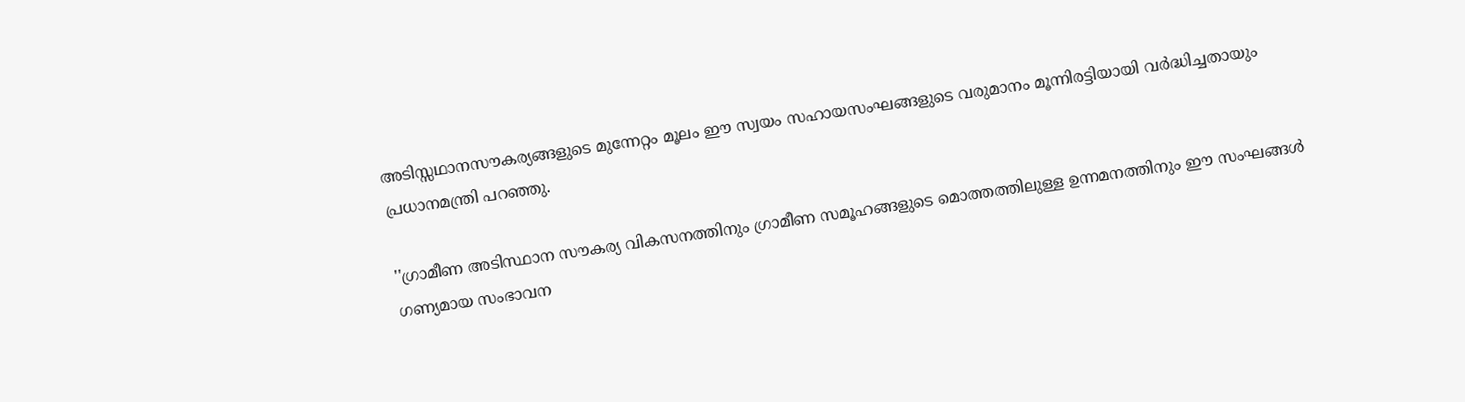അടിസ്സഥാനസൗകര്യങ്ങളുടെ മുന്നേറ്റം മൂലം ഈ സ്വയം സഹായസംഘങ്ങളുടെ വരുമാനം മൂന്നിരട്ടിയായി വര്‍ദ്ധിച്ചതായും പ്രധാനമന്ത്രി പറഞ്ഞു.

''ഗ്രാമീണ അടിസ്ഥാന സൗകര്യ വികസനത്തിനും ഗ്രാമീണ സമൂഹങ്ങളുടെ മൊത്തത്തിലുള്ള ഉന്നമനത്തിനും ഈ സംഘങ്ങള്‍ ഗണ്യമായ സംഭാവന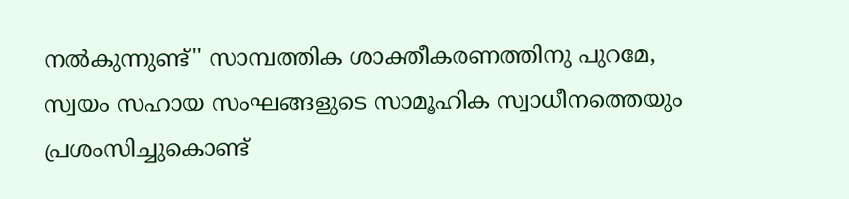നല്‍കുന്നുണ്ട്'' സാമ്പത്തിക ശാക്തീകരണത്തിനു പുറമേ, സ്വയം സഹായ സംഘങ്ങളുടെ സാമൂഹിക സ്വാധീനത്തെയും പ്രശംസിച്ചുകൊണ്ട്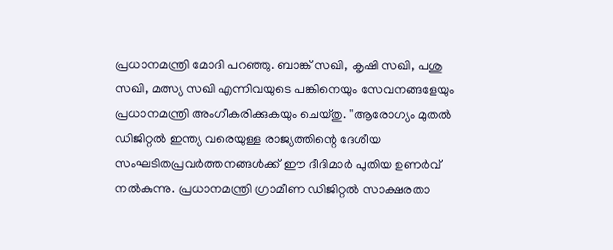പ്രധാനമന്ത്രി മോദി പറഞ്ഞു. ബാങ്ക് സഖി, കൃഷി സഖി, പശു സഖി, മത്സ്യ സഖി എന്നിവയുടെ പങ്കിനെയും സേവനങ്ങളേയും പ്രധാനമന്ത്രി അംഗീകരിക്കുകയും ചെയ്തു. ''ആരോഗ്യം മുതല്‍ ഡിജിറ്റല്‍ ഇന്ത്യ വരെയുള്ള രാജ്യത്തിന്റെ ദേശീയ സംഘടിതപ്രവര്‍ത്തനങ്ങള്‍ക്ക് ഈ ദീദിമാര്‍ പുതിയ ഉണര്‍വ് നല്‍കുന്നു. പ്രധാനമന്ത്രി ഗ്രാമീണ ഡിജിറ്റല്‍ സാക്ഷരതാ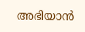അഭിയാന്‍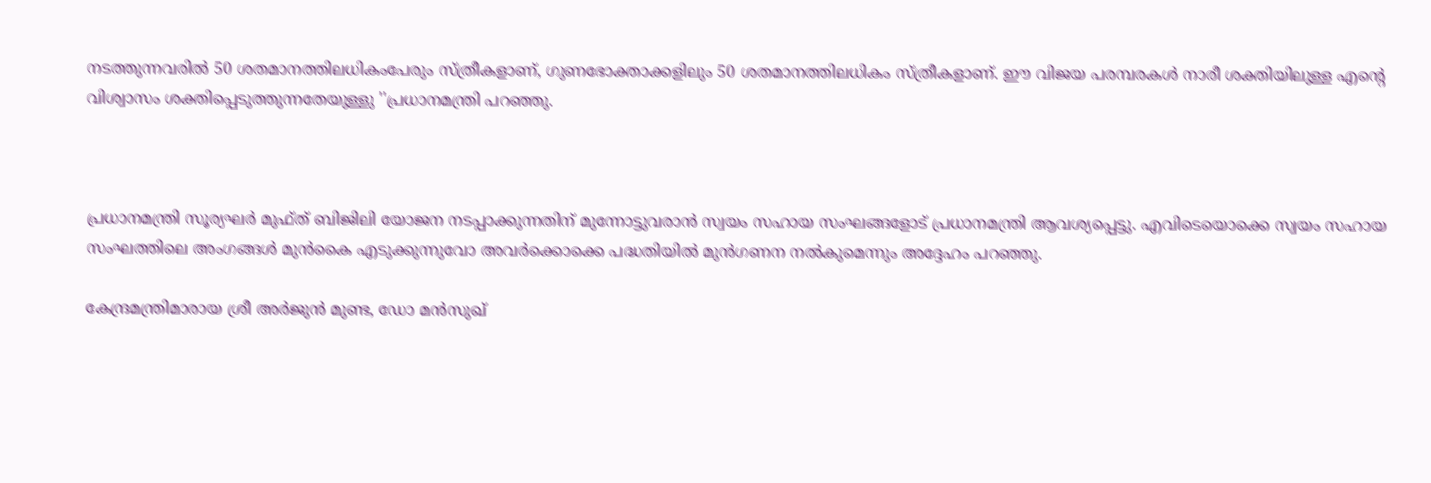നടത്തുന്നവരില്‍ 50 ശതമാനത്തിലധികംപേരും സ്ത്രീകളാണ്, ഗുണഭോക്താക്കളിലും 50 ശതമാനത്തിലധികം സ്ത്രീകളാണ്. ഈ വിജയ പരമ്പരകള്‍ നാരീ ശക്തിയിലുള്ള എന്റെ വിശ്വാസം ശക്തിപ്പെടുത്തുന്നതേയുള്ളു ''പ്രധാനമന്ത്രി പറഞ്ഞു.



പ്രധാനമന്ത്രി സൂര്യഘര്‍ മുഫ്ത് ബിജിലി യോജന നടപ്പാക്കുന്നതിന് മുന്നോട്ടുവരാന്‍ സ്വയം സഹായ സംഘങ്ങളോട് പ്രധാനമന്ത്രി ആവശ്യപ്പെട്ടു. എവിടെയൊക്കെ സ്വയം സഹായ സംഘത്തിലെ അംഗങ്ങള്‍ മുന്‍കൈ എടുക്കുന്നുവോ അവര്‍ക്കൊക്കെ പദ്ധതിയില്‍ മുന്‍ഗണന നല്‍കുമെന്നും അദ്ദേഹം പറഞ്ഞു.

കേന്ദ്രമന്ത്രിമാരായ ശ്രീ അര്‍ജുന്‍ മുണ്ട, ഡോ മന്‍സുഖ്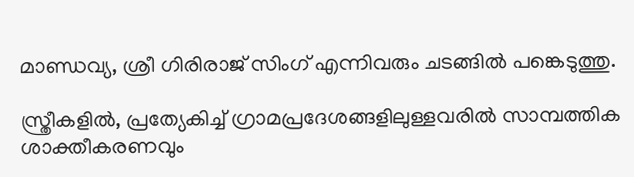മാണ്ഡവ്യ, ശ്രീ ഗിരിരാജ് സിംഗ് എന്നിവരും ചടങ്ങില്‍ പങ്കെടുത്തു.

സ്ത്രീകളില്‍, പ്രത്യേകിച്ച് ഗ്രാമപ്രദേശങ്ങളിലുള്ളവരില്‍ സാമ്പത്തിക ശാക്തീകരണവും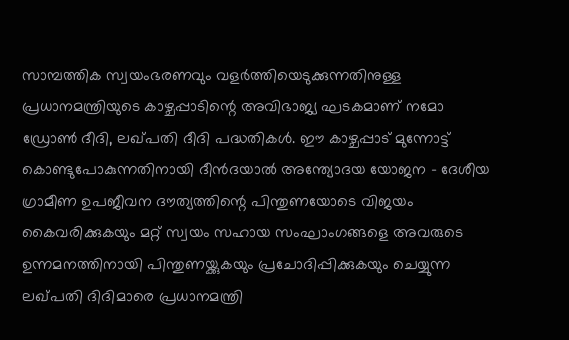സാമ്പത്തിക സ്വയംഭരണവും വളര്‍ത്തിയെടുക്കുന്നതിനുള്ള പ്രധാനമന്ത്രിയുടെ കാഴ്ചപ്പാടിന്റെ അവിഭാജ്യ ഘടകമാണ് നമോ ഡ്രോണ്‍ ദീദി, ലഖ്പതി ദീദി പദ്ധതികള്‍. ഈ കാഴ്ചപ്പാട് മുന്നോട്ട് കൊണ്ടുപോകുന്നതിനായി ദീന്‍ദയാല്‍ അന്ത്യോദയ യോജന - ദേശീയ ഗ്രാമീണ ഉപജീവന ദൗത്യത്തിന്റെ പിന്തുണയോടെ വിജയം കൈവരിക്കുകയും മറ്റ് സ്വയം സഹായ സംഘാംഗങ്ങളെ അവരുടെ ഉന്നമനത്തിനായി പിന്തുണയ്ക്കുകയും പ്രചോദിപ്പിക്കുകയും ചെയ്യുന്ന ലഖ്പതി ദിദിമാരെ പ്രധാനമന്ത്രി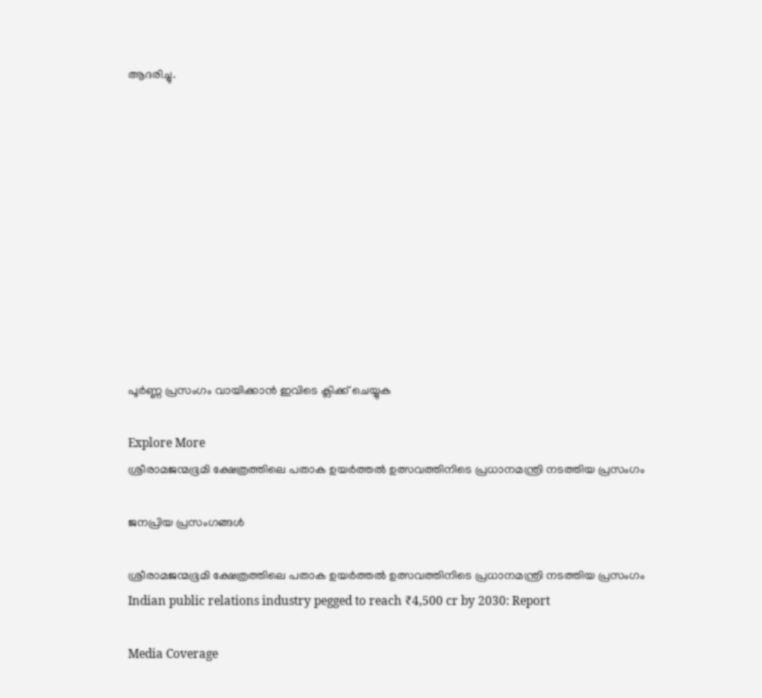ആദരിച്ചു.











പൂർണ്ണ പ്രസംഗം വായിക്കാൻ ഇവിടെ ക്ലിക്ക് ചെയ്യുക

Explore More
ശ്രീരാമജന്മഭൂമി ക്ഷേത്രത്തിലെ പതാക ഉയർത്തൽ ഉത്സവത്തിനിടെ പ്രധാനമന്ത്രി നടത്തിയ പ്രസംഗം

ജനപ്രിയ പ്രസംഗങ്ങൾ

ശ്രീരാമജന്മഭൂമി ക്ഷേത്രത്തിലെ പതാക ഉയർത്തൽ ഉത്സവത്തിനിടെ പ്രധാനമന്ത്രി നടത്തിയ പ്രസംഗം
Indian public relations industry pegged to reach ₹4,500 cr by 2030: Report

Media Coverage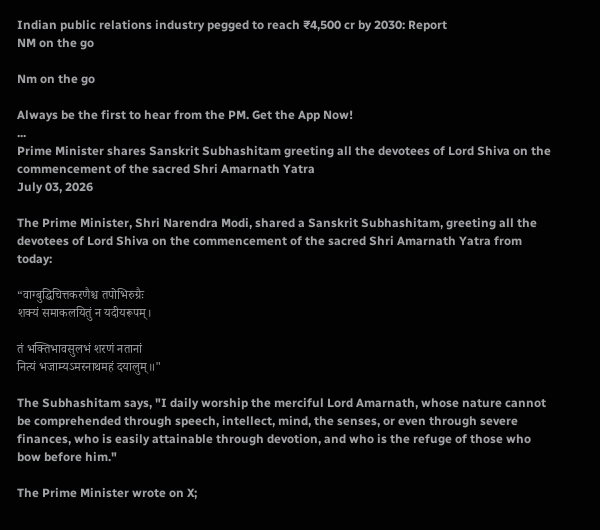Indian public relations industry pegged to reach ₹4,500 cr by 2030: Report
NM on the go

Nm on the go

Always be the first to hear from the PM. Get the App Now!
...
Prime Minister shares Sanskrit Subhashitam greeting all the devotees of Lord Shiva on the commencement of the sacred Shri Amarnath Yatra
July 03, 2026

The Prime Minister, Shri Narendra Modi, shared a Sanskrit Subhashitam, greeting all the devotees of Lord Shiva on the commencement of the sacred Shri Amarnath Yatra from today:

“वाग्बुद्धिचित्तकरणैश्च तपोभिरुग्रैः
शक्यं समाकलयितुं न यदीयरूपम्।

तं भक्तिभावसुलभं शरणं नतानां
नित्यं भजाम्यऽमरनाथमहं दयालुम्॥"

The Subhashitam says, "I daily worship the merciful Lord Amarnath, whose nature cannot be comprehended through speech, intellect, mind, the senses, or even through severe finances, who is easily attainable through devotion, and who is the refuge of those who bow before him."

The Prime Minister wrote on X;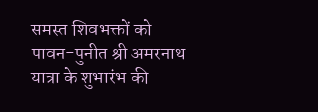समस्त शिवभक्तों को पावन-पुनीत श्री अमरनाथ यात्रा के शुभारंभ की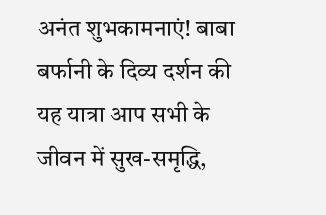अनंत शुभकामनाएं! बाबा बर्फानी के दिव्य दर्शन की यह यात्रा आप सभी के जीवन में सुख-समृद्धि,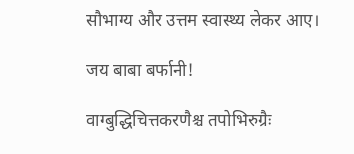सौभाग्य और उत्तम स्वास्थ्य लेकर आए।

जय बाबा बर्फानी!

वाग्बुद्धिचित्तकरणैश्च तपोभिरुग्रैः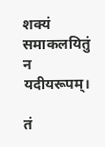शक्यं समाकलयितुं न यदीयरूपम्।

तं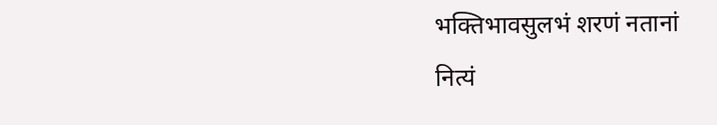भक्तिभावसुलभं शरणं नतानां
नित्यं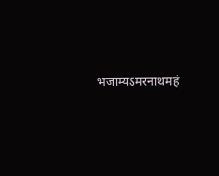भजाम्यऽमरनाथमहं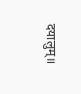दयालुम्॥